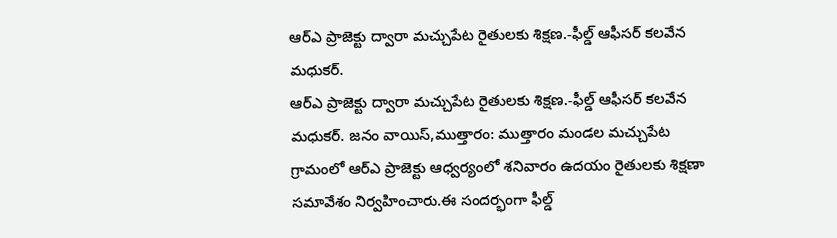ఆర్ఎ ప్రాజెక్టు ద్వారా మచ్చుపేట రైతులకు శిక్షణ.-ఫీల్డ్ ఆఫీసర్ కలవేన మధుకర్.
ఆర్ఎ ప్రాజెక్టు ద్వారా మచ్చుపేట రైతులకు శిక్షణ.-ఫీల్డ్ ఆఫీసర్ కలవేన మధుకర్. జనం వాయిస్,ముత్తారం: ముత్తారం మండల మచ్చుపేట గ్రామంలో ఆర్ఎ ప్రాజెక్టు ఆధ్వర్యంలో శనివారం ఉదయం రైతులకు శిక్షణా సమావేశం నిర్వహించారు.ఈ సందర్భంగా ఫీల్డ్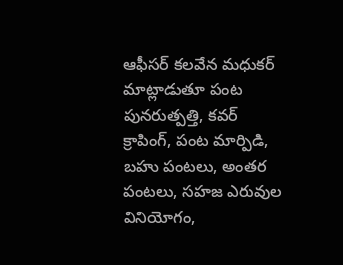ఆఫీసర్ కలవేన మధుకర్ మాట్లాడుతూ పంట పునరుత్పత్తి, కవర్ క్రాపింగ్, పంట మార్పిడి, బహు పంటలు, అంతర పంటలు, సహజ ఎరువుల వినియోగం,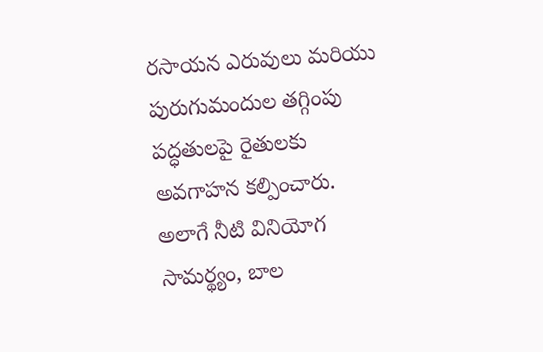రసాయన ఎరువులు మరియు పురుగుమందుల తగ్గింపు పద్ధతులపై రైతులకు అవగాహన కల్పించారు. అలాగే నీటి వినియోగ సామర్థ్యం, బాల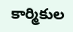కార్మికుల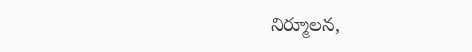నిర్మూలన,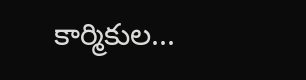కార్మికుల...